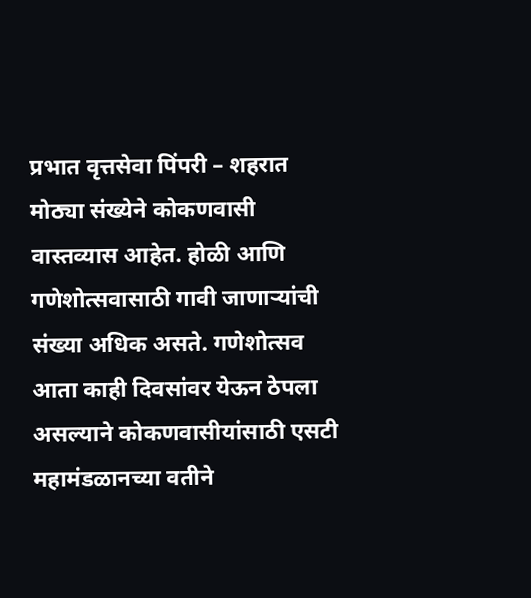प्रभात वृत्तसेवा पिंपरी – शहरात मोठ्या संख्येने कोकणवासी वास्तव्यास आहेत. होळी आणि गणेशोत्सवासाठी गावी जाणाऱ्यांची संख्या अधिक असते. गणेशोत्सव आता काही दिवसांवर येऊन ठेपला असल्याने कोकणवासीयांसाठी एसटी महामंडळानच्या वतीने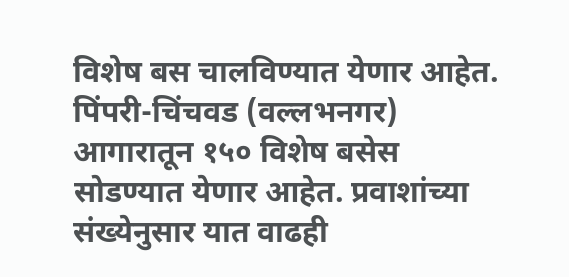विशेष बस चालविण्यात येणार आहेत. पिंपरी-चिंचवड (वल्लभनगर) आगारातून १५० विशेष बसेस सोडण्यात येणार आहेत. प्रवाशांच्या संख्येनुसार यात वाढही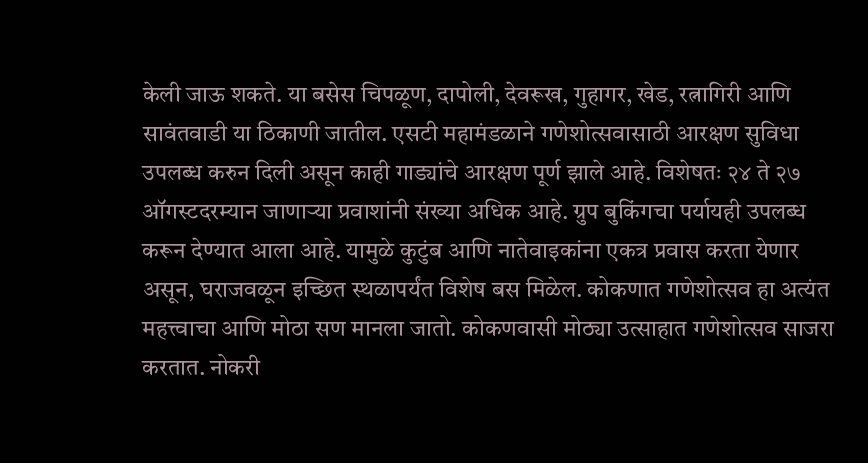केली जाऊ शकते. या बसेस चिपळूण, दापोली, देवरूख, गुहागर, खेड, रत्नागिरी आणि सावंतवाडी या ठिकाणी जातील. एसटी महामंडळाने गणेशोत्सवासाठी आरक्षण सुविधा उपलब्ध करुन दिली असून काही गाड्यांचे आरक्षण पूर्ण झाले आहे. विशेषतः २४ ते २७ ऑगस्टदरम्यान जाणाऱ्या प्रवाशांनी संख्या अधिक आहे. ग्रुप बुकिंगचा पर्यायही उपलब्ध करून देण्यात आला आहे. यामुळे कुटुंब आणि नातेवाइकांना एकत्र प्रवास करता येणार असून, घराजवळून इच्छित स्थळापर्यंत विशेष बस मिळेल. कोकणात गणेशोत्सव हा अत्यंत महत्त्वाचा आणि मोठा सण मानला जातो. कोकणवासी मोठ्या उत्साहात गणेशोत्सव साजरा करतात. नोकरी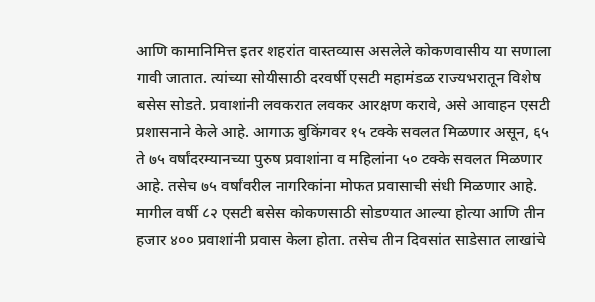आणि कामानिमित्त इतर शहरांत वास्तव्यास असलेले कोकणवासीय या सणाला गावी जातात. त्यांच्या सोयीसाठी दरवर्षी एसटी महामंडळ राज्यभरातून विशेष बसेस सोडते. प्रवाशांनी लवकरात लवकर आरक्षण करावे, असे आवाहन एसटी प्रशासनाने केले आहे. आगाऊ बुकिंगवर १५ टक्के सवलत मिळणार असून, ६५ ते ७५ वर्षांदरम्यानच्या पुरुष प्रवाशांना व महिलांना ५० टक्के सवलत मिळणार आहे. तसेच ७५ वर्षांवरील नागरिकांना मोफत प्रवासाची संधी मिळणार आहे. मागील वर्षी ८२ एसटी बसेस कोकणसाठी सोडण्यात आल्या होत्या आणि तीन हजार ४०० प्रवाशांनी प्रवास केला होता. तसेच तीन दिवसांत साडेसात लाखांचे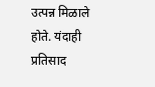उत्पन्न मिळाले होते. यंदाही प्रतिसाद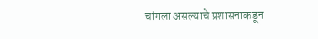चांगला असल्याचे प्रशासनाकडून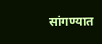सांगण्यात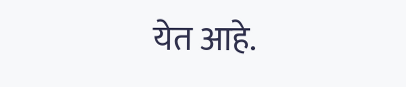येत आहे.